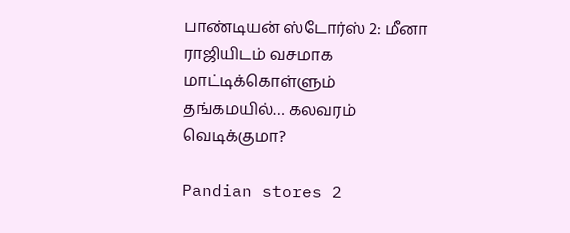பாண்டியன் ஸ்டோர்ஸ் 2: மீனா ராஜியிடம் வசமாக மாட்டிக்கொள்ளும் தங்கமயில்… கலவரம் வெடிக்குமா?

Pandian stores 2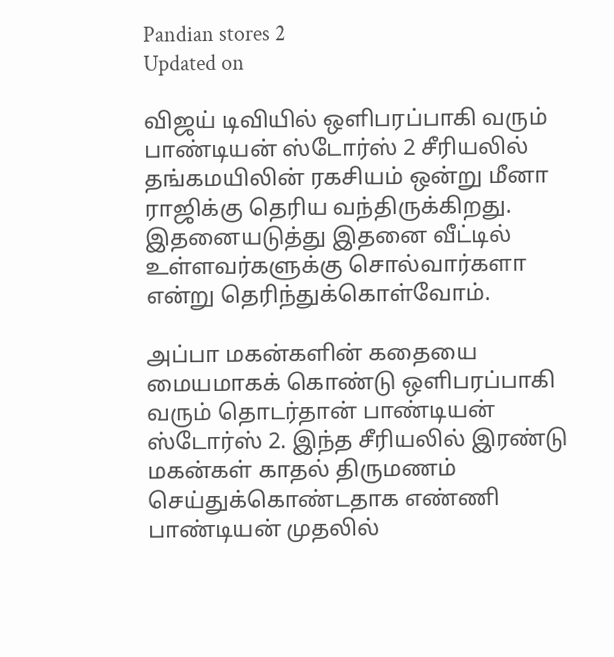Pandian stores 2
Updated on

விஜய் டிவியில் ஒளிபரப்பாகி வரும் பாண்டியன் ஸ்டோர்ஸ் 2 சீரியலில் தங்கமயிலின் ரகசியம் ஒன்று மீனா ராஜிக்கு தெரிய வந்திருக்கிறது. இதனையடுத்து இதனை வீட்டில் உள்ளவர்களுக்கு சொல்வார்களா என்று தெரிந்துக்கொள்வோம்.

அப்பா மகன்களின் கதையை மையமாகக் கொண்டு ஒளிபரப்பாகி வரும் தொடர்தான் பாண்டியன் ஸ்டோர்ஸ் 2. இந்த சீரியலில் இரண்டு மகன்கள் காதல் திருமணம் செய்துக்கொண்டதாக எண்ணி பாண்டியன் முதலில்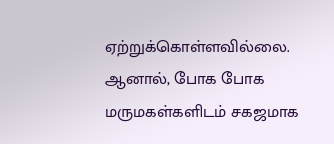ஏற்றுக்கொள்ளவில்லை. ஆனால், போக போக மருமகள்களிடம் சகஜமாக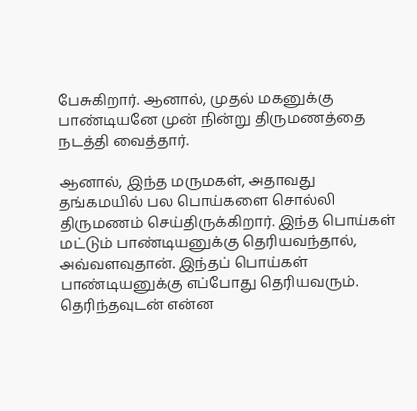பேசுகிறார். ஆனால், முதல் மகனுக்கு பாண்டியனே முன் நின்று திருமணத்தை நடத்தி வைத்தார்.

ஆனால், இந்த மருமகள், அதாவது தங்கமயில் பல பொய்களை சொல்லி திருமணம் செய்திருக்கிறார். இந்த பொய்கள் மட்டும் பாண்டியனுக்கு தெரியவந்தால், அவ்வளவுதான். இந்தப் பொய்கள் பாண்டியனுக்கு எப்போது தெரியவரும். தெரிந்தவுடன் என்ன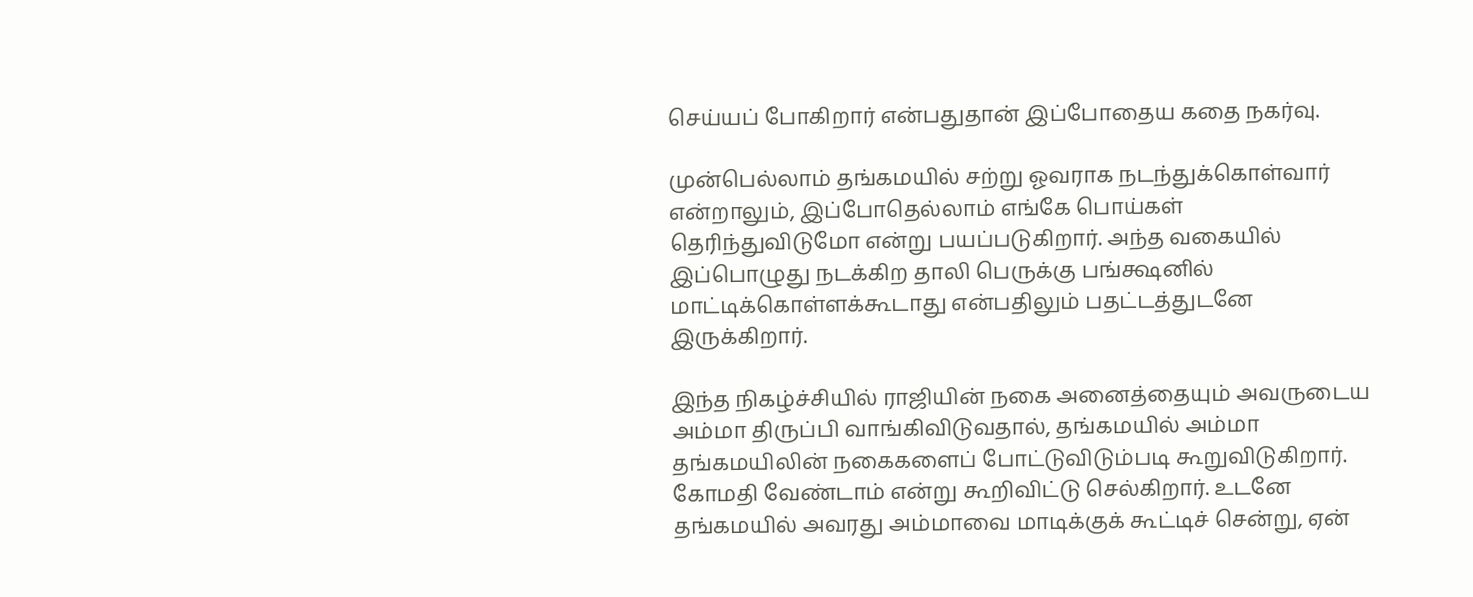செய்யப் போகிறார் என்பதுதான் இப்போதைய கதை நகர்வு.

முன்பெல்லாம் தங்கமயில் சற்று ஓவராக நடந்துக்கொள்வார் என்றாலும், இப்போதெல்லாம் எங்கே பொய்கள் தெரிந்துவிடுமோ என்று பயப்படுகிறார். அந்த வகையில் இப்பொழுது நடக்கிற தாலி பெருக்கு பங்க்ஷனில் மாட்டிக்கொள்ளக்கூடாது என்பதிலும் பதட்டத்துடனே இருக்கிறார்.

இந்த நிகழ்ச்சியில் ராஜியின் நகை அனைத்தையும் அவருடைய அம்மா திருப்பி வாங்கிவிடுவதால், தங்கமயில் அம்மா தங்கமயிலின் நகைகளைப் போட்டுவிடும்படி கூறுவிடுகிறார். கோமதி வேண்டாம் என்று கூறிவிட்டு செல்கிறார். உடனே தங்கமயில் அவரது அம்மாவை மாடிக்குக் கூட்டிச் சென்று, ஏன்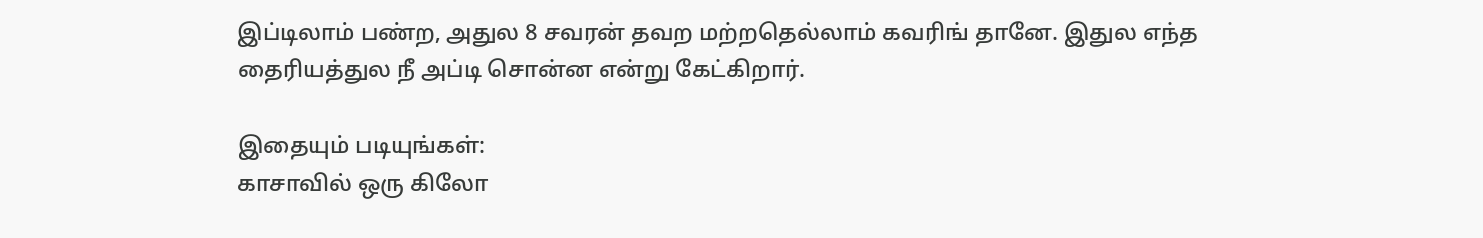இப்டிலாம் பண்ற, அதுல 8 சவரன் தவற மற்றதெல்லாம் கவரிங் தானே. இதுல எந்த தைரியத்துல நீ அப்டி சொன்ன என்று கேட்கிறார்.

இதையும் படியுங்கள்:
காசாவில் ஒரு கிலோ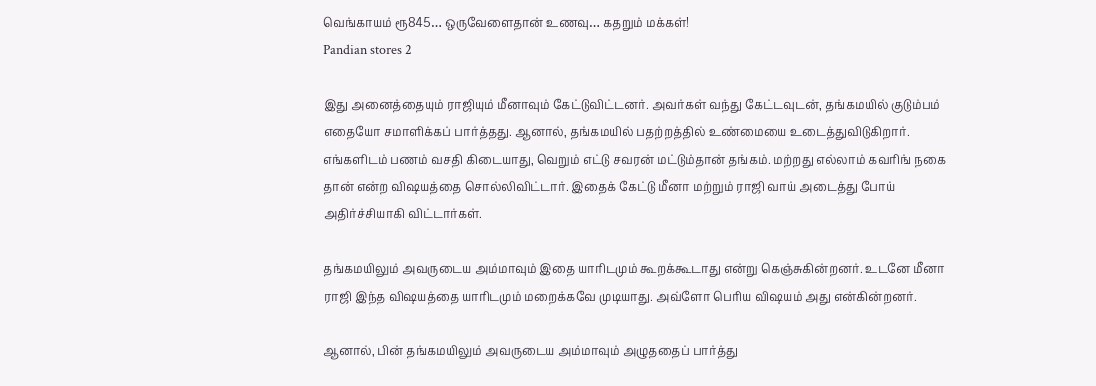வெங்காயம் ரூ845… ஒருவேளைதான் உணவு… கதறும் மக்கள்!
Pandian stores 2

இது அனைத்தையும் ராஜியும் மீனாவும் கேட்டுவிட்டனர். அவர்கள் வந்து கேட்டவுடன், தங்கமயில் குடும்பம் எதையோ சமாளிக்கப் பார்த்தது. ஆனால், தங்கமயில் பதற்றத்தில் உண்மையை உடைத்துவிடுகிறார்.  எங்களிடம் பணம் வசதி கிடையாது, வெறும் எட்டு சவரன் மட்டும்தான் தங்கம். மற்றது எல்லாம் கவரிங் நகை தான் என்ற விஷயத்தை சொல்லிவிட்டார். இதைக் கேட்டு மீனா மற்றும் ராஜி வாய் அடைத்து போய் அதிர்ச்சியாகி விட்டார்கள்.

தங்கமயிலும் அவருடைய அம்மாவும் இதை யாரிடமும் கூறக்கூடாது என்று கெஞ்சுகின்றனர். உடனே மீனா ராஜி இந்த விஷயத்தை யாரிடமும் மறைக்கவே முடியாது. அவ்ளோ பெரிய விஷயம் அது என்கின்றனர்.

ஆனால், பின் தங்கமயிலும் அவருடைய அம்மாவும் அழுததைப் பார்த்து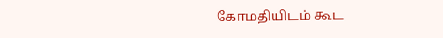கோமதியிடம் கூட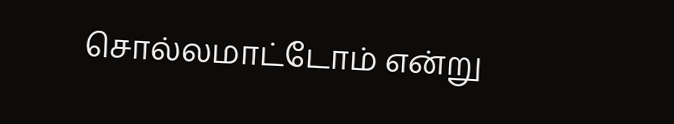சொல்லமாட்டோம் என்று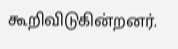கூறிவிடுகின்றனர்.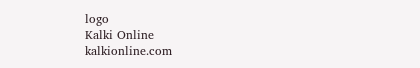logo
Kalki Online
kalkionline.com